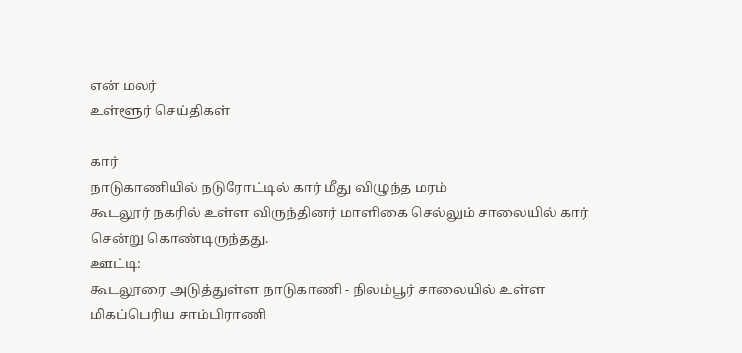என் மலர்
உள்ளூர் செய்திகள்

கார்
நாடுகாணியில் நடுரோட்டில் கார் மீது விழுந்த மரம்
கூடலூர் நகரில் உள்ள விருந்தினர் மாளிகை செல்லும் சாலையில் கார் சென்று கொண்டிருந்தது.
ஊட்டி:
கூடலூரை அடுத்துள்ள நாடுகாணி - நிலம்பூர் சாலையில் உள்ள மிகப்பெரிய சாம்பிராணி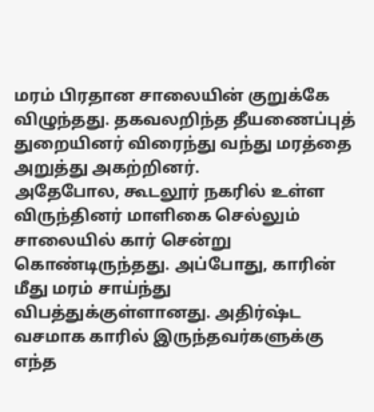மரம் பிரதான சாலையின் குறுக்கே விழுந்தது. தகவலறிந்த தீயணைப்புத் துறையினர் விரைந்து வந்து மரத்தை அறுத்து அகற்றினர்.
அதேபோல, கூடலூர் நகரில் உள்ள விருந்தினர் மாளிகை செல்லும் சாலையில் கார் சென்று கொண்டிருந்தது. அப்போது, காரின் மீது மரம் சாய்ந்து விபத்துக்குள்ளானது. அதிர்ஷ்ட வசமாக காரில் இருந்தவர்களுக்கு எந்த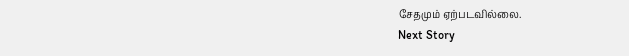சேதமும் ஏற்படவில்லை.
Next Story